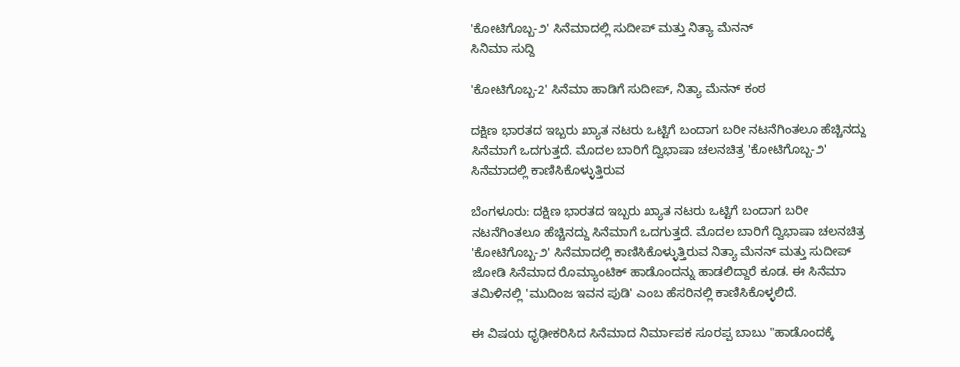'ಕೋಟಿಗೊಬ್ಬ-೨' ಸಿನೆಮಾದಲ್ಲಿ ಸುದೀಪ್ ಮತ್ತು ನಿತ್ಯಾ ಮೆನನ್
ಸಿನಿಮಾ ಸುದ್ದಿ

'ಕೋಟಿಗೊಬ್ಬ-2' ಸಿನೆಮಾ ಹಾಡಿಗೆ ಸುದೀಪ್, ನಿತ್ಯಾ ಮೆನನ್ ಕಂಠ

ದಕ್ಷಿಣ ಭಾರತದ ಇಬ್ಬರು ಖ್ಯಾತ ನಟರು ಒಟ್ಟಿಗೆ ಬಂದಾಗ ಬರೀ ನಟನೆಗಿಂತಲೂ ಹೆಚ್ಚಿನದ್ದು ಸಿನೆಮಾಗೆ ಒದಗುತ್ತದೆ. ಮೊದಲ ಬಾರಿಗೆ ದ್ವಿಭಾಷಾ ಚಲನಚಿತ್ರ 'ಕೋಟಿಗೊಬ್ಬ-೨' ಸಿನೆಮಾದಲ್ಲಿ ಕಾಣಿಸಿಕೊಳ್ಳುತ್ತಿರುವ

ಬೆಂಗಳೂರು: ದಕ್ಷಿಣ ಭಾರತದ ಇಬ್ಬರು ಖ್ಯಾತ ನಟರು ಒಟ್ಟಿಗೆ ಬಂದಾಗ ಬರೀ ನಟನೆಗಿಂತಲೂ ಹೆಚ್ಚಿನದ್ದು ಸಿನೆಮಾಗೆ ಒದಗುತ್ತದೆ. ಮೊದಲ ಬಾರಿಗೆ ದ್ವಿಭಾಷಾ ಚಲನಚಿತ್ರ 'ಕೋಟಿಗೊಬ್ಬ-೨' ಸಿನೆಮಾದಲ್ಲಿ ಕಾಣಿಸಿಕೊಳ್ಳುತ್ತಿರುವ ನಿತ್ಯಾ ಮೆನನ್ ಮತ್ತು ಸುದೀಪ್ ಜೋಡಿ ಸಿನೆಮಾದ ರೊಮ್ಯಾಂಟಿಕ್ ಹಾಡೊಂದನ್ನು ಹಾಡಲಿದ್ದಾರೆ ಕೂಡ. ಈ ಸಿನೆಮಾ ತಮಿಳಿನಲ್ಲಿ 'ಮುದಿಂಜ ಇವನ ಪುಡಿ' ಎಂಬ ಹೆಸರಿನಲ್ಲಿ ಕಾಣಿಸಿಕೊಳ್ಳಲಿದೆ.

ಈ ವಿಷಯ ಧೃಢೀಕರಿಸಿದ ಸಿನೆಮಾದ ನಿರ್ಮಾಪಕ ಸೂರಪ್ಪ ಬಾಬು "ಹಾಡೊಂದಕ್ಕೆ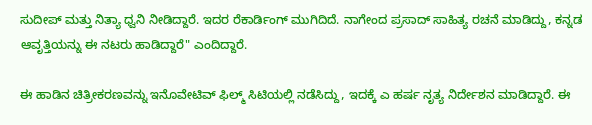ಸುದೀಪ್ ಮತ್ತು ನಿತ್ಯಾ ಧ್ವನಿ ನೀಡಿದ್ದಾರೆ. ಇದರ ರೆಕಾರ್ಡಿಂಗ್ ಮುಗಿದಿದೆ. ನಾಗೇಂದ ಪ್ರಸಾದ್ ಸಾಹಿತ್ಯ ರಚನೆ ಮಾಡಿದ್ದು, ಕನ್ನಡ ಆವೃತ್ತಿಯನ್ನು ಈ ನಟರು ಹಾಡಿದ್ದಾರೆ" ಎಂದಿದ್ದಾರೆ.

ಈ ಹಾಡಿನ ಚಿತ್ರೀಕರಣವನ್ನು ಇನೊವೇಟಿವ್ ಫಿಲ್ಮ್ ಸಿಟಿಯಲ್ಲಿ ನಡೆಸಿದ್ದು, ಇದಕ್ಕೆ ಎ ಹರ್ಷ ನೃತ್ಯ ನಿರ್ದೇಶನ ಮಾಡಿದ್ದಾರೆ. ಈ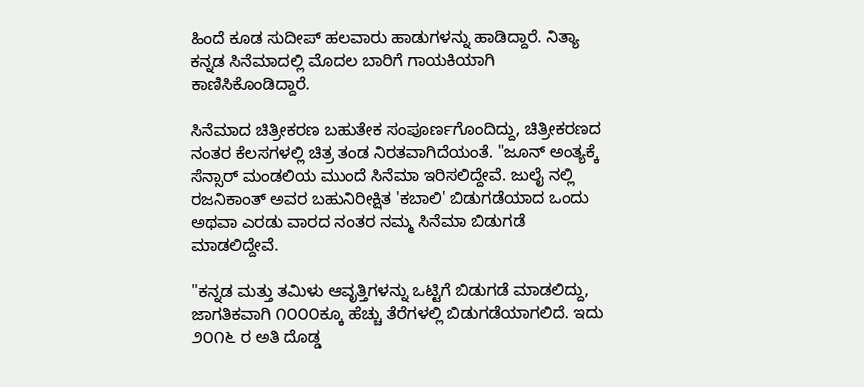ಹಿಂದೆ ಕೂಡ ಸುದೀಪ್ ಹಲವಾರು ಹಾಡುಗಳನ್ನು ಹಾಡಿದ್ದಾರೆ. ನಿತ್ಯಾ ಕನ್ನಡ ಸಿನೆಮಾದಲ್ಲಿ ಮೊದಲ ಬಾರಿಗೆ ಗಾಯಕಿಯಾಗಿ ಕಾಣಿಸಿಕೊಂಡಿದ್ದಾರೆ.

ಸಿನೆಮಾದ ಚಿತ್ರೀಕರಣ ಬಹುತೇಕ ಸಂಪೂರ್ಣಗೊಂದಿದ್ದು, ಚಿತ್ರೀಕರಣದ ನಂತರ ಕೆಲಸಗಳಲ್ಲಿ ಚಿತ್ರ ತಂಡ ನಿರತವಾಗಿದೆಯಂತೆ. "ಜೂನ್ ಅಂತ್ಯಕ್ಕೆ ಸೆನ್ಸಾರ್ ಮಂಡಲಿಯ ಮುಂದೆ ಸಿನೆಮಾ ಇರಿಸಲಿದ್ದೇವೆ. ಜುಲೈ ನಲ್ಲಿ ರಜನಿಕಾಂತ್ ಅವರ ಬಹುನಿರೀಕ್ಷಿತ 'ಕಬಾಲಿ' ಬಿಡುಗಡೆಯಾದ ಒಂದು ಅಥವಾ ಎರಡು ವಾರದ ನಂತರ ನಮ್ಮ ಸಿನೆಮಾ ಬಿಡುಗಡೆ ಮಾಡಲಿದ್ದೇವೆ.

"ಕನ್ನಡ ಮತ್ತು ತಮಿಳು ಆವೃತ್ತಿಗಳನ್ನು ಒಟ್ಟಿಗೆ ಬಿಡುಗಡೆ ಮಾಡಲಿದ್ದು, ಜಾಗತಿಕವಾಗಿ ೧೦೦೦ಕ್ಕೂ ಹೆಚ್ಚು ತೆರೆಗಳಲ್ಲಿ ಬಿಡುಗಡೆಯಾಗಲಿದೆ. ಇದು ೨೦೧೬ ರ ಅತಿ ದೊಡ್ಡ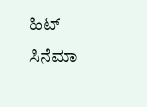ಹಿಟ್ ಸಿನೆಮಾ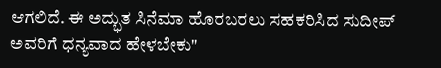ಆಗಲಿದೆ. ಈ ಅದ್ಭುತ ಸಿನೆಮಾ ಹೊರಬರಲು ಸಹಕರಿಸಿದ ಸುದೀಪ್ ಅವರಿಗೆ ಧನ್ಯವಾದ ಹೇಳಬೇಕು"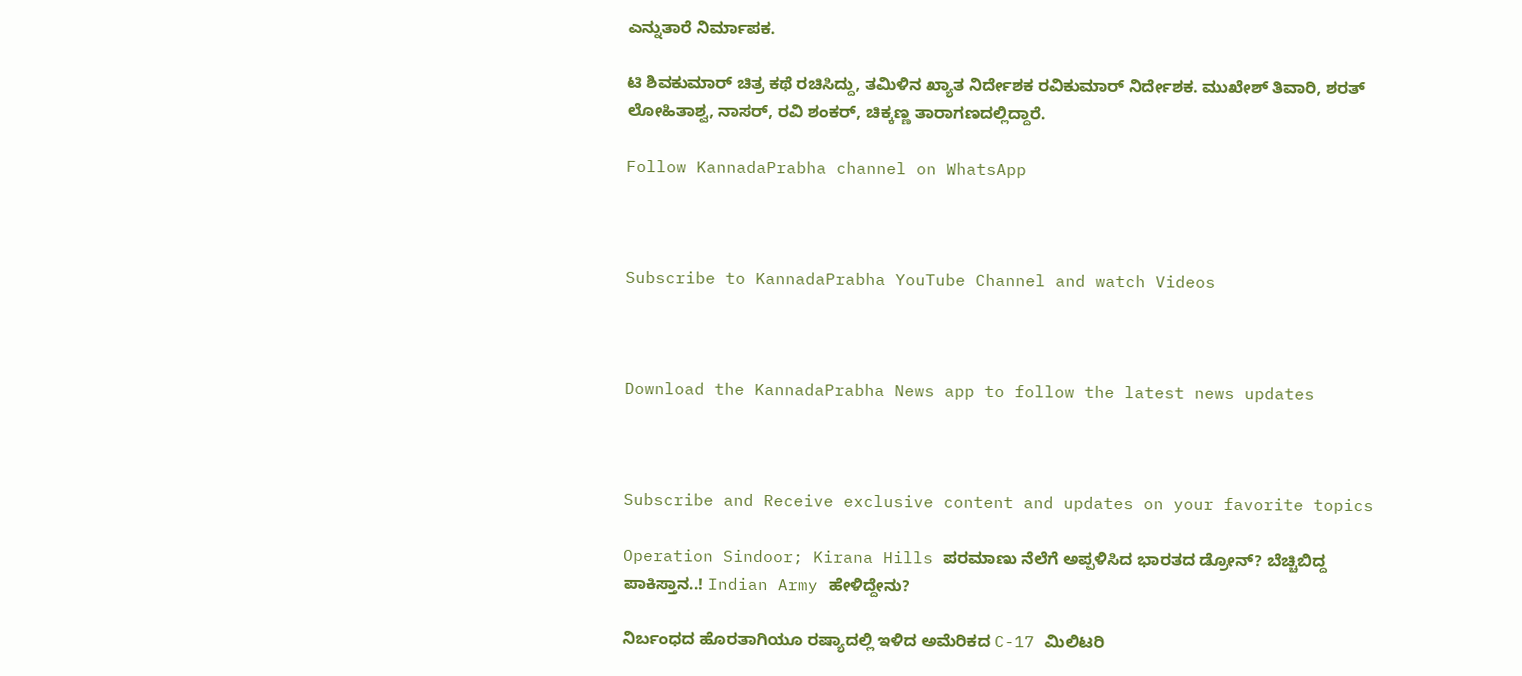ಎನ್ನುತಾರೆ ನಿರ್ಮಾಪಕ.

ಟಿ ಶಿವಕುಮಾರ್ ಚಿತ್ರ ಕಥೆ ರಚಿಸಿದ್ದು, ತಮಿಳಿನ ಖ್ಯಾತ ನಿರ್ದೇಶಕ ರವಿಕುಮಾರ್ ನಿರ್ದೇಶಕ. ಮುಖೇಶ್ ತಿವಾರಿ, ಶರತ್ ಲೋಹಿತಾಶ್ವ, ನಾಸರ್, ರವಿ ಶಂಕರ್, ಚಿಕ್ಕಣ್ಣ ತಾರಾಗಣದಲ್ಲಿದ್ದಾರೆ.

Follow KannadaPrabha channel on WhatsApp



Subscribe to KannadaPrabha YouTube Channel and watch Videos



Download the KannadaPrabha News app to follow the latest news updates



Subscribe and Receive exclusive content and updates on your favorite topics

Operation Sindoor; Kirana Hills ಪರಮಾಣು ನೆಲೆಗೆ ಅಪ್ಪಳಿಸಿದ ಭಾರತದ ಡ್ರೋನ್? ಬೆಚ್ಚಿಬಿದ್ದ ಪಾಕಿಸ್ತಾನ..! Indian Army ಹೇಳಿದ್ದೇನು?

ನಿರ್ಬಂಧದ ಹೊರತಾಗಿಯೂ ರಷ್ಯಾದಲ್ಲಿ ಇಳಿದ ಅಮೆರಿಕದ C-17 ಮಿಲಿಟರಿ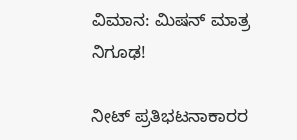ವಿಮಾನ: ಮಿಷನ್ ಮಾತ್ರ ನಿಗೂಢ!

ನೀಟ್ ಪ್ರತಿಭಟನಾಕಾರರ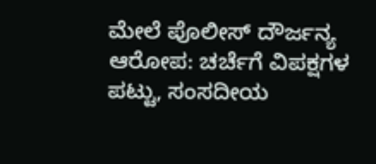ಮೇಲೆ ಪೊಲೀಸ್ ದೌರ್ಜನ್ಯ ಆರೋಪ: ಚರ್ಚೆಗೆ ವಿಪಕ್ಷಗಳ ಪಟ್ಟು, ಸಂಸದೀಯ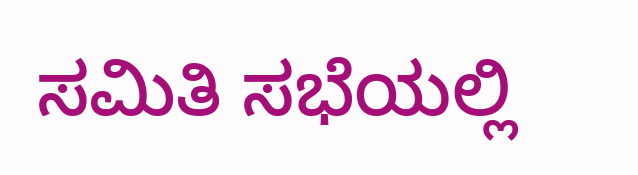ಸಮಿತಿ ಸಭೆಯಲ್ಲಿ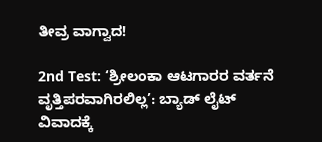ತೀವ್ರ ವಾಗ್ವಾದ!

2nd Test: ‘ಶ್ರೀಲಂಕಾ ಆಟಗಾರರ ವರ್ತನೆ ವೃತ್ತಿಪರವಾಗಿರಲಿಲ್ಲ’: ಬ್ಯಾಡ್ ಲೈಟ್ ವಿವಾದಕ್ಕೆ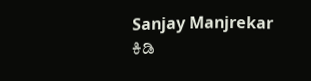Sanjay Manjrekar ಕಿಡಿ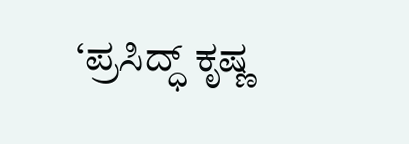‘ಪ್ರಸಿದ್ಧ್ ಕೃಷ್ಣ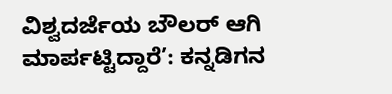ವಿಶ್ವದರ್ಜೆಯ ಬೌಲರ್ ಆಗಿ ಮಾರ್ಪಟ್ಟಿದ್ದಾರೆ’: ಕನ್ನಡಿಗನ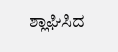ಶ್ಲಾಘಿಸಿದ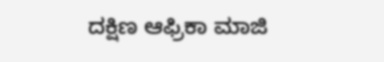ದಕ್ಷಿಣ ಆಫ್ರಿಕಾ ಮಾಜಿ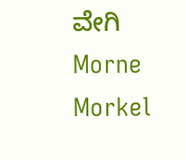ವೇಗಿ Morne Morkel